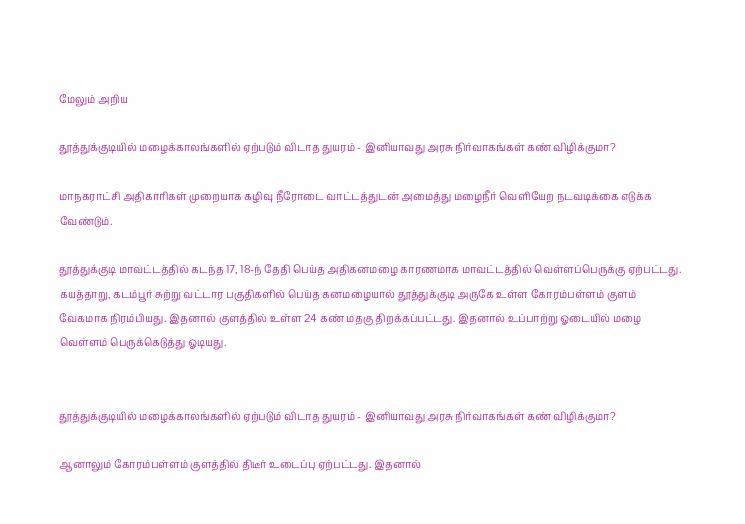மேலும் அறிய

தூத்துக்குடியில் மழைக்காலங்களில் ஏற்படும் விடாத துயரம் - இனியாவது அரசு நிர்வாகங்கள் கண் விழிக்குமா?

மாநகராட்சி அதிகாரிகள் முறையாக கழிவு நீரோடை வாட்டத்துடன் அமைத்து மழைநீர் வெளியேற நடவடிக்கை எடுக்க வேண்டும்.

தூத்துக்குடி மாவட்டத்தில் கடந்த 17, 18-ந் தேதி பெய்த அதிகனமழை காரணமாக மாவட்டத்தில் வெள்ளப்பெருக்கு ஏற்பட்டது. கயத்தாறு, கடம்பூர் சுற்று வட்டார பகுதிகளில் பெய்த கனமழையால் தூத்துக்குடி அருகே உள்ள கோரம்பள்ளம் குளம் வேகமாக நிரம்பியது. இதனால் குளத்தில் உள்ள 24 கண் மதகு திறக்கப்பட்டது. இதனால் உப்பாற்று ஓடையில் மழை வெள்ளம் பெருக்கெடுத்து ஓடியது.


தூத்துக்குடியில் மழைக்காலங்களில் ஏற்படும் விடாத துயரம் - இனியாவது அரசு நிர்வாகங்கள் கண் விழிக்குமா?

ஆனாலும் கோரம்பள்ளம் குளத்தில் திடீர் உடைப்பு ஏற்பட்டது. இதனால்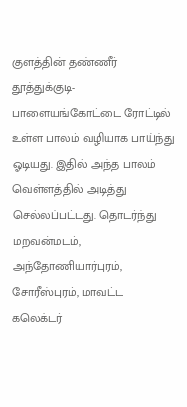குளத்தின் தண்ணீர் தூத்துக்குடி-பாளையங்கோட்டை ரோட்டில் உள்ள பாலம் வழியாக பாய்ந்து ஓடியது. இதில் அந்த பாலம் வெள்ளத்தில் அடித்து செல்லப்பட்டது. தொடர்ந்து மறவன்மடம், அந்தோணியார்புரம், சோரீஸ்புரம், மாவட்ட கலெக்டர்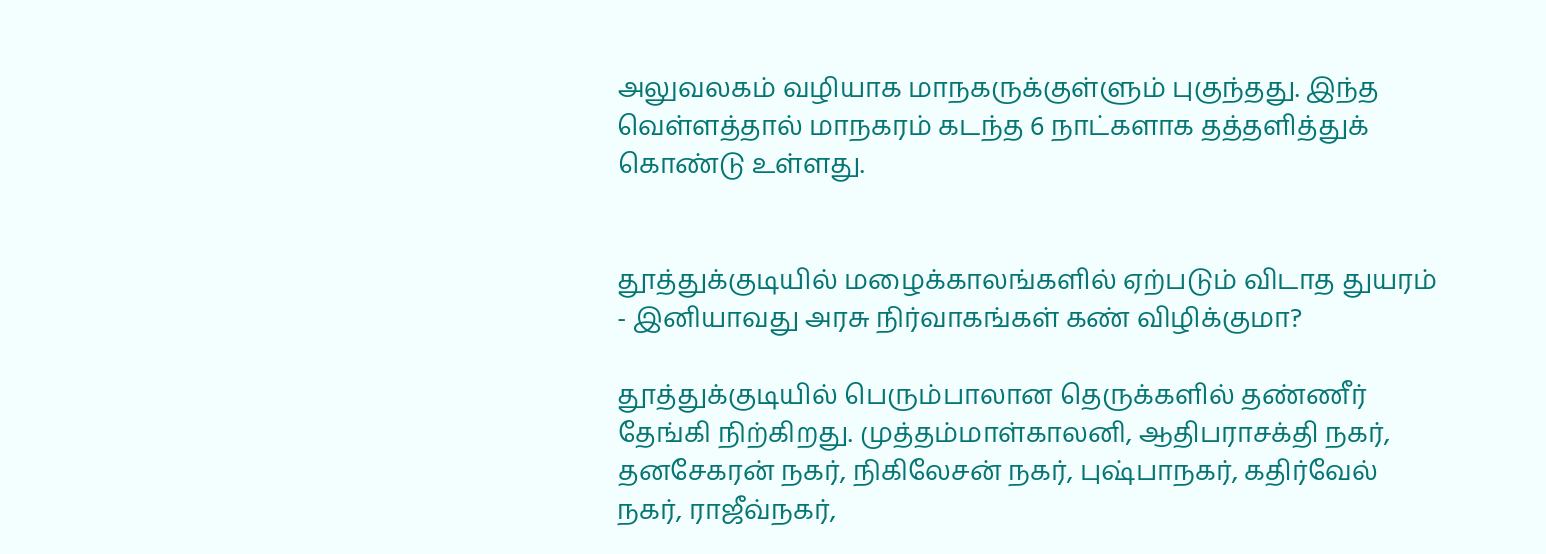அலுவலகம் வழியாக மாநகருக்குள்ளும் புகுந்தது. இந்த வெள்ளத்தால் மாநகரம் கடந்த 6 நாட்களாக தத்தளித்துக் கொண்டு உள்ளது.


தூத்துக்குடியில் மழைக்காலங்களில் ஏற்படும் விடாத துயரம் - இனியாவது அரசு நிர்வாகங்கள் கண் விழிக்குமா?

தூத்துக்குடியில் பெரும்பாலான தெருக்களில் தண்ணீர் தேங்கி நிற்கிறது. முத்தம்மாள்காலனி, ஆதிபராசக்தி நகர், தனசேகரன் நகர், நிகிலேசன் நகர், புஷ்பாநகர், கதிர்வேல் நகர், ராஜீவ்நகர்,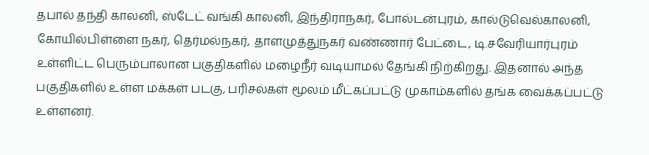தபால் தந்தி காலனி, ஸ்டேட் வங்கி காலனி, இந்திராநகர், போல்டன்புரம், கால்டுவெல்காலனி, கோயில்பிள்ளை நகர், தெர்மல்நகர், தாளமுத்துநகர் வண்ணார் பேட்டை, டி.சவேரியார்புரம் உள்ளிட்ட பெரும்பாலான பகுதிகளில் மழைநீர் வடியாமல் தேங்கி நிற்கிறது. இதனால் அந்த பகுதிகளில் உள்ள மக்கள் படகு, பரிசல்கள் மூலம் மீட்கப்பட்டு முகாம்களில் தங்க வைக்கப்பட்டு உள்ளனர்.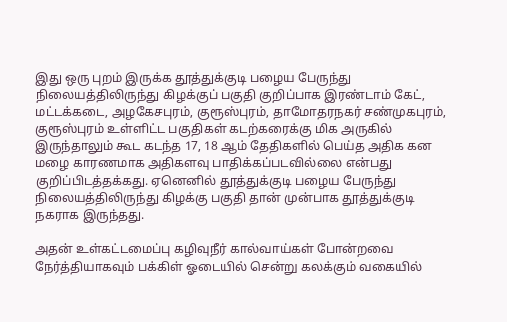இது ஒரு புறம் இருக்க தூத்துக்குடி பழைய பேருந்து நிலையத்திலிருந்து கிழக்குப் பகுதி குறிப்பாக இரண்டாம் கேட், மட்டக்கடை, அழகேசபுரம், குரூஸ்புரம், தாமோதரநகர் சண்முகபுரம், குரூஸ்புரம் உள்ளிட்ட பகுதிகள் கடற்கரைக்கு மிக அருகில் இருந்தாலும் கூட கடந்த 17, 18 ஆம் தேதிகளில் பெய்த அதிக கன மழை காரணமாக அதிகளவு பாதிக்கப்படவில்லை என்பது குறிப்பிடத்தக்கது. ஏனெனில் தூத்துக்குடி பழைய பேருந்து நிலையத்திலிருந்து கிழக்கு பகுதி தான் முன்பாக தூத்துக்குடி நகராக இருந்தது.

அதன் உள்கட்டமைப்பு கழிவுநீர் கால்வாய்கள் போன்றவை நேர்த்தியாகவும் பக்கிள் ஓடையில் சென்று கலக்கும் வகையில்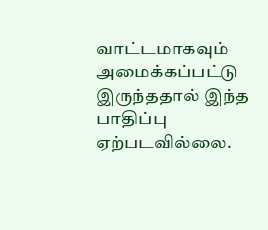வாட்டமாகவும் அமைக்கப்பட்டு இருந்ததால் இந்த பாதிப்பு ஏற்படவில்லை.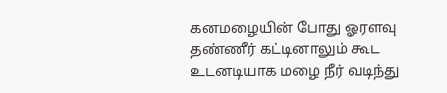கனமழையின் போது ஓரளவு தண்ணீர் கட்டினாலும் கூட உடனடியாக மழை நீர் வடிந்து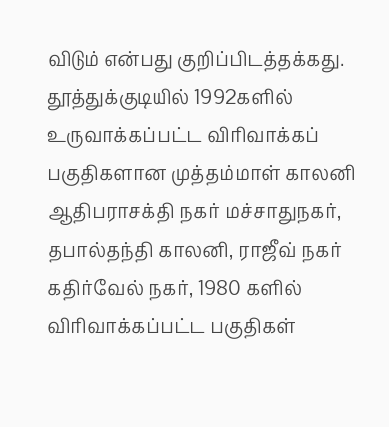விடும் என்பது குறிப்பிடத்தக்கது. தூத்துக்குடியில் 1992களில் உருவாக்கப்பட்ட விரிவாக்கப் பகுதிகளான முத்தம்மாள் காலனி ஆதிபராசக்தி நகர் மச்சாதுநகர், தபால்தந்தி காலனி, ராஜீவ் நகர் கதிர்வேல் நகர், 1980 களில் விரிவாக்கப்பட்ட பகுதிகள்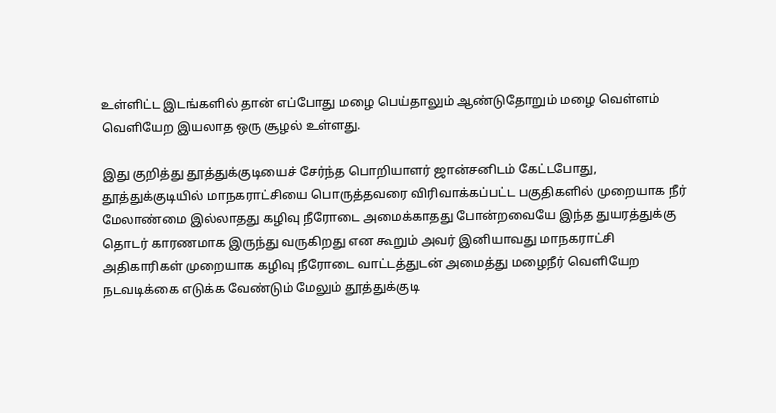உள்ளிட்ட இடங்களில் தான் எப்போது மழை பெய்தாலும் ஆண்டுதோறும் மழை வெள்ளம் வெளியேற இயலாத ஒரு சூழல் உள்ளது.

இது குறித்து தூத்துக்குடியைச் சேர்ந்த பொறியாளர் ஜான்சனிடம் கேட்டபோது, தூத்துக்குடியில் மாநகராட்சியை பொருத்தவரை விரிவாக்கப்பட்ட பகுதிகளில் முறையாக நீர் மேலாண்மை இல்லாதது கழிவு நீரோடை அமைக்காதது போன்றவையே இந்த துயரத்துக்கு தொடர் காரணமாக இருந்து வருகிறது என கூறும் அவர் இனியாவது மாநகராட்சி அதிகாரிகள் முறையாக கழிவு நீரோடை வாட்டத்துடன் அமைத்து மழைநீர் வெளியேற நடவடிக்கை எடுக்க வேண்டும் மேலும் தூத்துக்குடி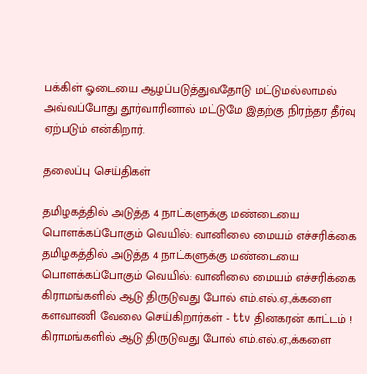பக்கிள் ஓடையை ஆழப்படுத்துவதோடு மட்டுமல்லாமல் அவ்வப்போது தூர்வாரினால் மட்டுமே இதற்கு நிரந்தர தீர்வு ஏற்படும் என்கிறார்.

தலைப்பு செய்திகள்

தமிழகத்தில் அடுத்த 4 நாட்களுக்கு மண்டையை பொளக்கப்போகும் வெயில்: வானிலை மையம் எச்சரிக்கை
தமிழகத்தில் அடுத்த 4 நாட்களுக்கு மண்டையை பொளக்கப்போகும் வெயில்: வானிலை மையம் எச்சரிக்கை
கிராமங்களில் ஆடு திருடுவது போல் எம்.எல்.ஏ.,க்களை களவாணி வேலை செய்கிறார்கள் - ttv தினகரன் காட்டம் !
கிராமங்களில் ஆடு திருடுவது போல் எம்.எல்.ஏ.,க்களை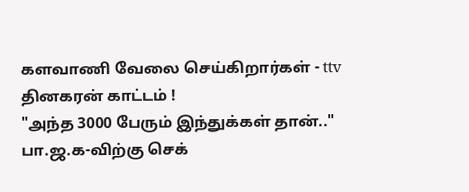களவாணி வேலை செய்கிறார்கள் - ttv தினகரன் காட்டம் !
"அந்த 3000 பேரும் இந்துக்கள் தான்.." பா.ஜ.க-விற்கு செக்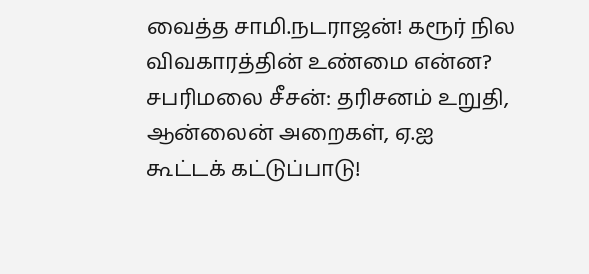வைத்த சாமி.நடராஜன்! கரூர் நில விவகாரத்தின் உண்மை என்ன?
சபரிமலை சீசன்: தரிசனம் உறுதி, ஆன்லைன் அறைகள், ஏ.ஐ கூட்டக் கட்டுப்பாடு!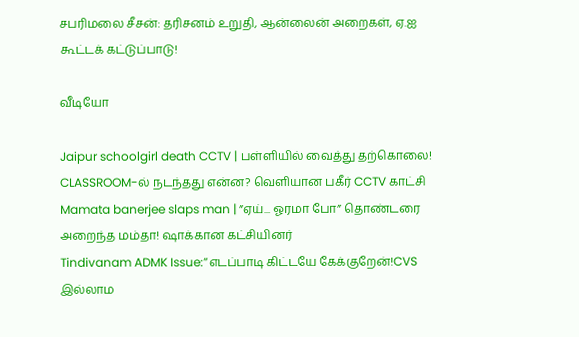சபரிமலை சீசன்: தரிசனம் உறுதி, ஆன்லைன் அறைகள், ஏ.ஐ கூட்டக் கட்டுப்பாடு!

வீடியோ

Jaipur schoolgirl death CCTV | பள்ளியில் வைத்து தற்கொலை! CLASSROOM-ல் நடந்தது என்ன? வெளியான பகீர் CCTV காட்சி
Mamata banerjee slaps man | ”ஏய்... ஓரமா போ” தொண்டரை அறைந்த மம்தா! ஷாக்கான கட்சியினர்
Tindivanam ADMK Issue:”எடப்பாடி கிட்டயே கேக்குறேன்!CVS இல்லாம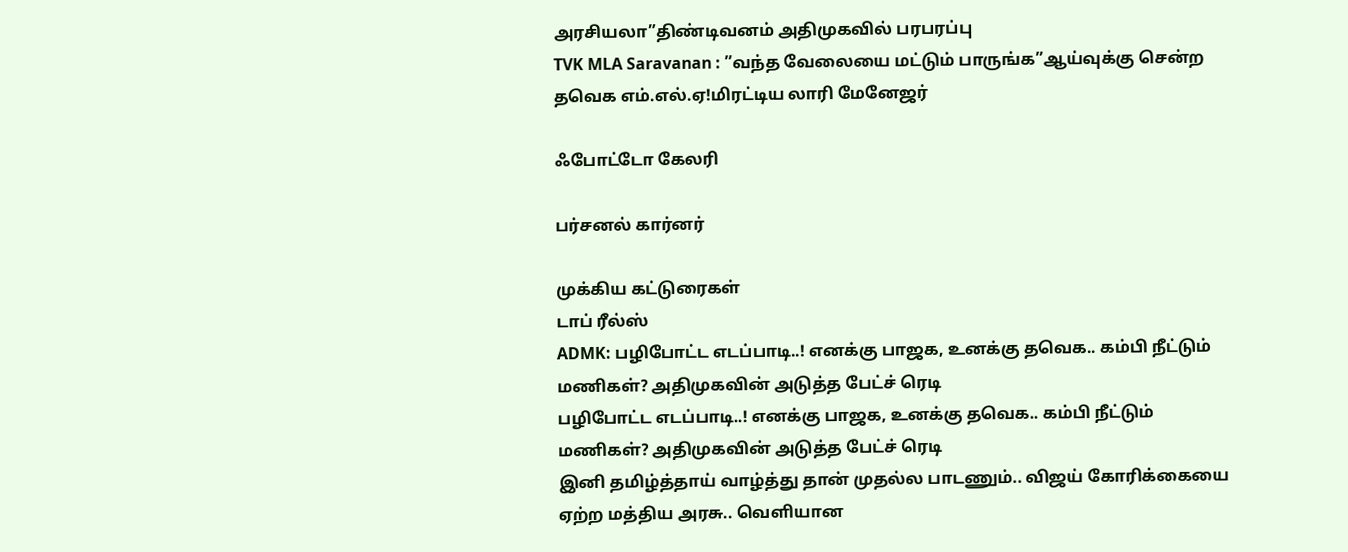அரசியலா”திண்டிவனம் அதிமுகவில் பரபரப்பு
TVK MLA Saravanan : ”வந்த வேலையை மட்டும் பாருங்க”ஆய்வுக்கு சென்ற தவெக எம்.எல்.ஏ!மிரட்டிய லாரி மேனேஜர்

ஃபோட்டோ கேலரி

பர்சனல் கார்னர்

முக்கிய கட்டுரைகள்
டாப் ரீல்ஸ்
ADMK: பழிபோட்ட எடப்பாடி..! எனக்கு பாஜக, உனக்கு தவெக.. கம்பி நீட்டும் மணிகள்? அதிமுகவின் அடுத்த பேட்ச் ரெடி
பழிபோட்ட எடப்பாடி..! எனக்கு பாஜக, உனக்கு தவெக.. கம்பி நீட்டும் மணிகள்? அதிமுகவின் அடுத்த பேட்ச் ரெடி
இனி தமிழ்த்தாய் வாழ்த்து தான் முதல்ல பாடணும்.. விஜய் கோரிக்கையை ஏற்ற மத்திய அரசு.. வெளியான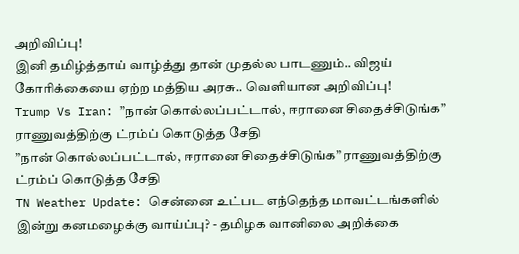அறிவிப்பு!
இனி தமிழ்த்தாய் வாழ்த்து தான் முதல்ல பாடணும்.. விஜய் கோரிக்கையை ஏற்ற மத்திய அரசு.. வெளியான அறிவிப்பு!
Trump Vs Iran: ”நான் கொல்லப்பட்டால், ஈரானை சிதைச்சிடுங்க” ராணுவத்திற்கு ட்ரம்ப் கொடுத்த சேதி
”நான் கொல்லப்பட்டால், ஈரானை சிதைச்சிடுங்க” ராணுவத்திற்கு ட்ரம்ப் கொடுத்த சேதி
TN Weather Update: சென்னை உட்பட எந்தெந்த மாவட்டங்களில் இன்று கனமழைக்கு வாய்ப்பு? - தமிழக வானிலை அறிக்கை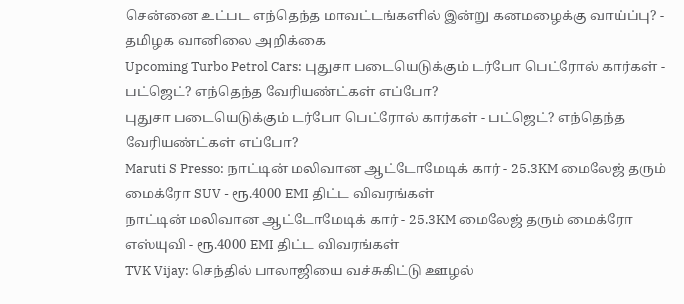சென்னை உட்பட எந்தெந்த மாவட்டங்களில் இன்று கனமழைக்கு வாய்ப்பு? - தமிழக வானிலை அறிக்கை
Upcoming Turbo Petrol Cars: புதுசா படையெடுக்கும் டர்போ பெட்ரோல் கார்கள் - பட்ஜெட்? எந்தெந்த வேரியண்ட்கள் எப்போ?
புதுசா படையெடுக்கும் டர்போ பெட்ரோல் கார்கள் - பட்ஜெட்? எந்தெந்த வேரியண்ட்கள் எப்போ?
Maruti S Presso: நாட்டின் மலிவான ஆட்டோமேடிக் கார் - 25.3KM மைலேஜ் தரும் மைக்ரோ SUV - ரூ.4000 EMI திட்ட விவரங்கள்
நாட்டின் மலிவான ஆட்டோமேடிக் கார் - 25.3KM மைலேஜ் தரும் மைக்ரோ எஸ்யுவி - ரூ.4000 EMI திட்ட விவரங்கள்
TVK Vijay: செந்தில் பாலாஜியை வச்சுகிட்டு ஊழல்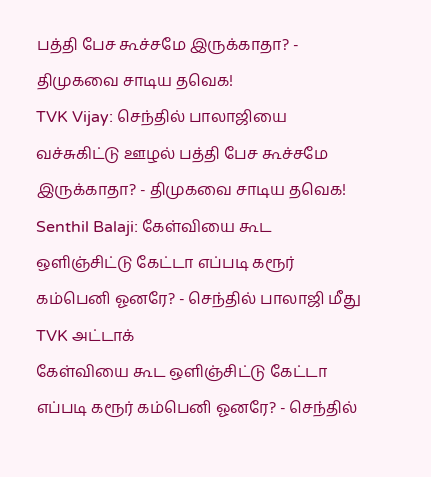பத்தி பேச கூச்சமே இருக்காதா? - திமுகவை சாடிய தவெக!
TVK Vijay: செந்தில் பாலாஜியை வச்சுகிட்டு ஊழல் பத்தி பேச கூச்சமே இருக்காதா? - திமுகவை சாடிய தவெக!
Senthil Balaji: கேள்வியை கூட ஒளிஞ்சிட்டு கேட்டா எப்படி கரூர் கம்பெனி ஓனரே? - செந்தில் பாலாஜி மீது TVK அட்டாக்
கேள்வியை கூட ஒளிஞ்சிட்டு கேட்டா எப்படி கரூர் கம்பெனி ஓனரே? - செந்தில்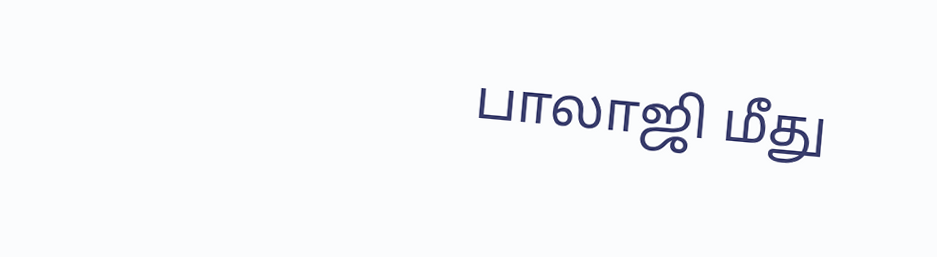பாலாஜி மீது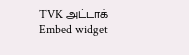TVK அட்டாக்
Embed widget